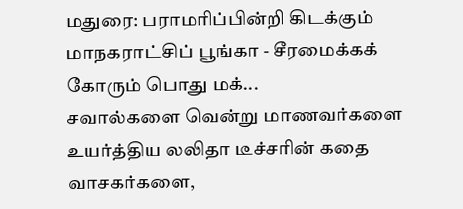மதுரை: பராமரிப்பின்றி கிடக்கும் மாநகராட்சிப் பூங்கா - சீரமைக்கக் கோரும் பொது மக்...
சவால்களை வென்று மாணவர்களை உயர்த்திய லலிதா டீச்சரின் கதை
வாசகர்களை,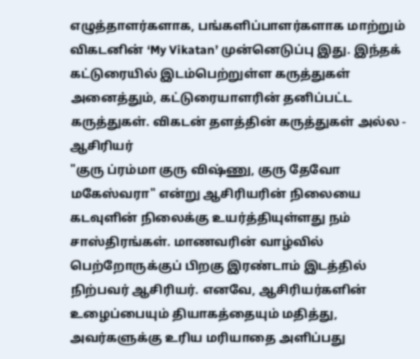எழுத்தாளர்களாக, பங்களிப்பாளர்களாக மாற்றும் விகடனின் ‘My Vikatan’ முன்னெடுப்பு இது. இந்தக் கட்டுரையில் இடம்பெற்றுள்ள கருத்துகள் அனைத்தும், கட்டுரையாளரின் தனிப்பட்ட கருத்துகள். விகடன் தளத்தின் கருத்துகள் அல்ல - ஆசிரியர்
"குரு ப்ரம்மா குரு விஷ்ணு, குரு தேவோ மகேஸ்வரா" என்று ஆசிரியரின் நிலையை கடவுளின் நிலைக்கு உயர்த்தியுள்ளது நம் சாஸ்திரங்கள். மாணவரின் வாழ்வில் பெற்றோருக்குப் பிறகு இரண்டாம் இடத்தில் நிற்பவர் ஆசிரியர். எனவே, ஆசிரியர்களின் உழைப்பையும் தியாகத்தையும் மதித்து, அவர்களுக்கு உரிய மரியாதை அளிப்பது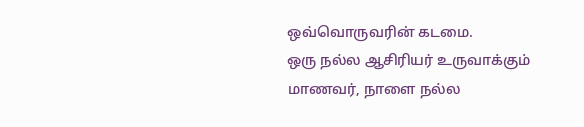ஒவ்வொருவரின் கடமை.
ஒரு நல்ல ஆசிரியர் உருவாக்கும் மாணவர், நாளை நல்ல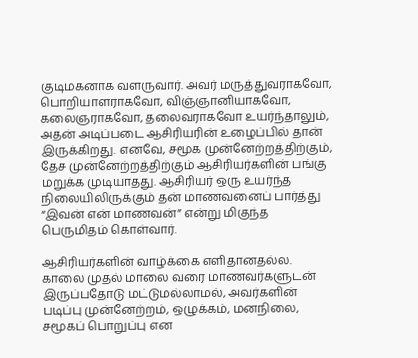குடிமகனாக வளருவார். அவர் மருத்துவராகவோ, பொறியாளராகவோ, விஞ்ஞானியாகவோ, கலைஞராகவோ, தலைவராகவோ உயர்ந்தாலும், அதன் அடிப்படை ஆசிரியரின் உழைப்பில் தான் இருக்கிறது. எனவே, சமூக முன்னேற்றத்திற்கும், தேச முன்னேற்றத்திற்கும் ஆசிரியர்களின் பங்கு மறுக்க முடியாதது. ஆசிரியர் ஒரு உயர்ந்த நிலையிலிருக்கும் தன் மாணவனைப் பார்த்து “இவன் என் மாணவன்” என்று மிகுந்த பெருமிதம் கொள்வார்.

ஆசிரியர்களின் வாழ்க்கை எளிதானதல்ல. காலை முதல் மாலை வரை மாணவர்களுடன் இருப்பதோடு மட்டுமல்லாமல், அவர்களின் படிப்பு முன்னேற்றம், ஒழுக்கம், மனநிலை, சமூகப் பொறுப்பு என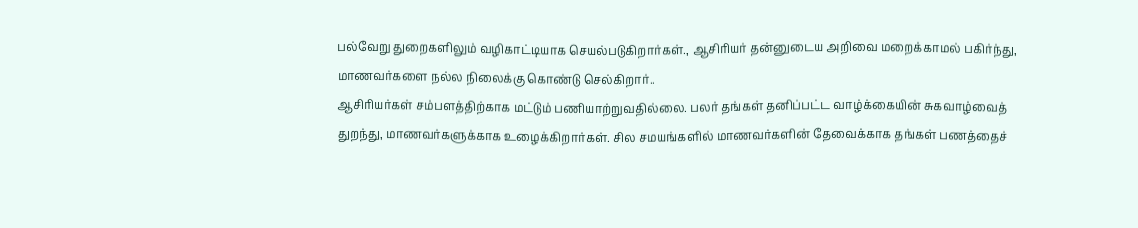பல்வேறு துறைகளிலும் வழிகாட்டியாக செயல்படுகிறார்கள்., ஆசிரியர் தன்னுடைய அறிவை மறைக்காமல் பகிர்ந்து, மாணவர்களை நல்ல நிலைக்கு கொண்டு செல்கிறார்..
ஆசிரியர்கள் சம்பளத்திற்காக மட்டும் பணியாற்றுவதில்லை. பலர் தங்கள் தனிப்பட்ட வாழ்க்கையின் சுகவாழ்வைத் துறந்து, மாணவர்களுக்காக உழைக்கிறார்கள். சில சமயங்களில் மாணவர்களின் தேவைக்காக தங்கள் பணத்தைச்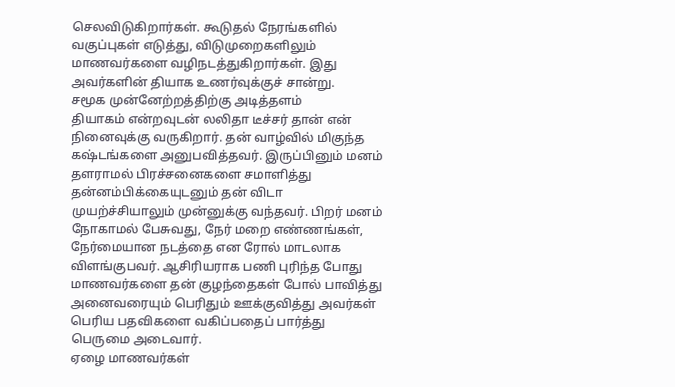செலவிடுகிறார்கள். கூடுதல் நேரங்களில் வகுப்புகள் எடுத்து, விடுமுறைகளிலும் மாணவர்களை வழிநடத்துகிறார்கள். இது அவர்களின் தியாக உணர்வுக்குச் சான்று.
சமூக முன்னேற்றத்திற்கு அடித்தளம்
தியாகம் என்றவுடன் லலிதா டீச்சர் தான் என் நினைவுக்கு வருகிறார். தன் வாழ்வில் மிகுந்த கஷ்டங்களை அனுபவித்தவர். இருப்பினும் மனம் தளராமல் பிரச்சனைகளை சமாளித்து தன்னம்பிக்கையுடனும் தன் விடா முயற்ச்சியாலும் முன்னுக்கு வந்தவர். பிறர் மனம் நோகாமல் பேசுவது, நேர் மறை எண்ணங்கள், நேர்மையான நடத்தை என ரோல் மாடலாக விளங்குபவர். ஆசிரியராக பணி புரிந்த போது மாணவர்களை தன் குழந்தைகள் போல் பாவித்து அனைவரையும் பெரிதும் ஊக்குவித்து அவர்கள் பெரிய பதவிகளை வகிப்பதைப் பார்த்து பெருமை அடைவார்.
ஏழை மாணவர்கள்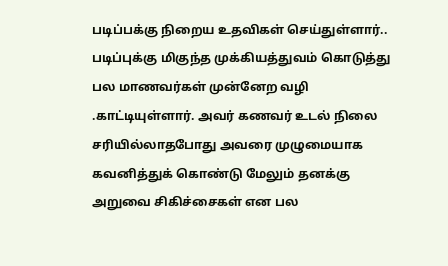படிப்பக்கு நிறைய உதவிகள் செய்துள்ளார்.. படிப்புக்கு மிகுந்த முக்கியத்துவம் கொடுத்து பல மாணவர்கள் முன்னேற வழி .காட்டியுள்ளார். அவர் கணவர் உடல் நிலை சரியில்லாதபோது அவரை முழுமையாக கவனித்துக் கொண்டு மேலும் தனக்கு அறுவை சிகிச்சைகள் என பல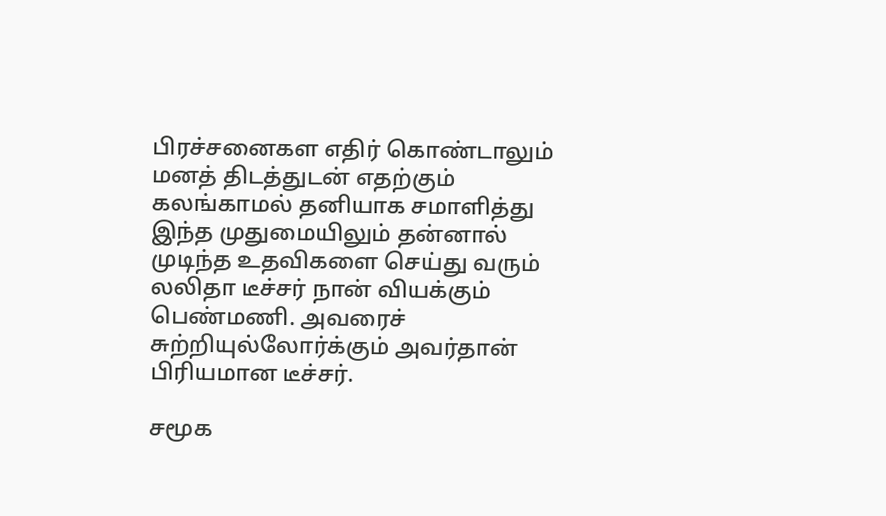பிரச்சனைகள எதிர் கொண்டாலும் மனத் திடத்துடன் எதற்கும் கலங்காமல் தனியாக சமாளித்து இந்த முதுமையிலும் தன்னால் முடிந்த உதவிகளை செய்து வரும் லலிதா டீச்சர் நான் வியக்கும் பெண்மணி. அவரைச் சுற்றியுல்லோர்க்கும் அவர்தான் பிரியமான டீச்சர்.

சமூக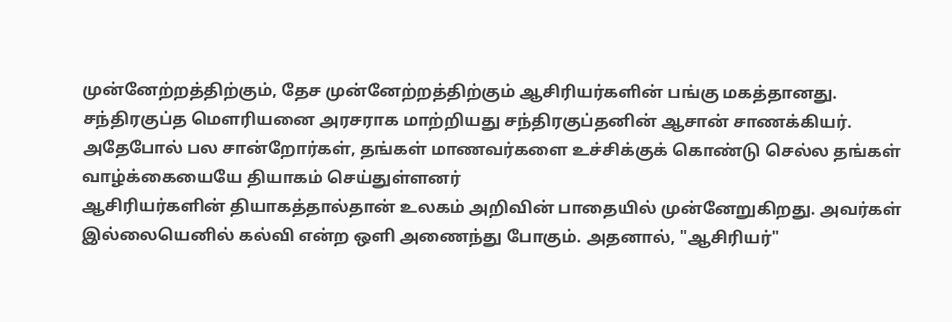முன்னேற்றத்திற்கும், தேச முன்னேற்றத்திற்கும் ஆசிரியர்களின் பங்கு மகத்தானது. சந்திரகுப்த மௌரியனை அரசராக மாற்றியது சந்திரகுப்தனின் ஆசான் சாணக்கியர். அதேபோல் பல சான்றோர்கள், தங்கள் மாணவர்களை உச்சிக்குக் கொண்டு செல்ல தங்கள் வாழ்க்கையையே தியாகம் செய்துள்ளனர்
ஆசிரியர்களின் தியாகத்தால்தான் உலகம் அறிவின் பாதையில் முன்னேறுகிறது. அவர்கள் இல்லையெனில் கல்வி என்ற ஒளி அணைந்து போகும். அதனால், "ஆசிரியர்"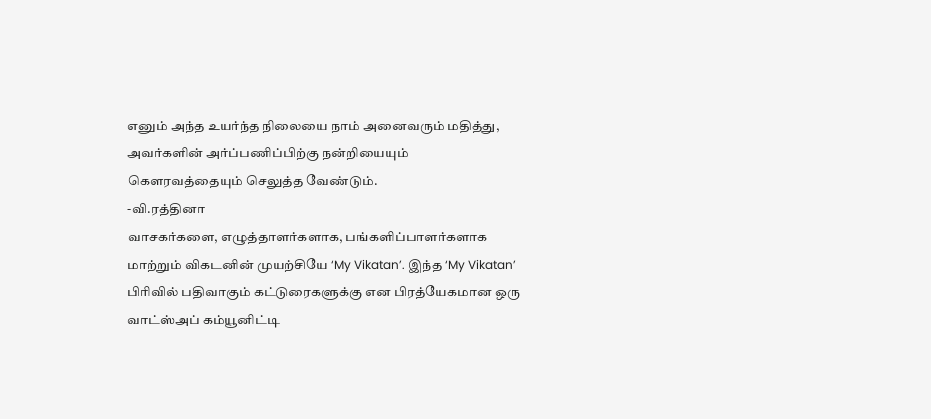எனும் அந்த உயர்ந்த நிலையை நாம் அனைவரும் மதித்து, அவர்களின் அர்ப்பணிப்பிற்கு நன்றியையும் கௌரவத்தையும் செலுத்த வேண்டும்.
-வி.ரத்தினா
வாசகர்களை, எழுத்தாளர்களாக, பங்களிப்பாளர்களாக மாற்றும் விகடனின் முயற்சியே ‘My Vikatan’. இந்த ‘My Vikatan’ பிரிவில் பதிவாகும் கட்டுரைகளுக்கு என பிரத்யேகமான ஒரு வாட்ஸ்அப் கம்யூனிட்டி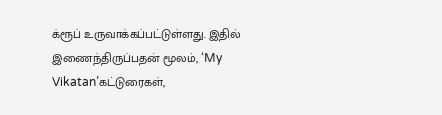க்ரூப் உருவாக்கப்பட்டுள்ளது. இதில் இணைந்திருப்பதன் மூலம், ‘My Vikatan’கட்டுரைகள்,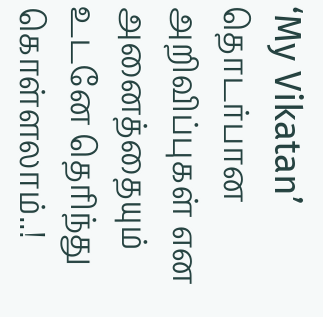‘My Vikatan’ தொடர்பான அறிவிப்புகள் என அனைத்தையும் உடனே தெரிந்து கொள்ளலாம்..!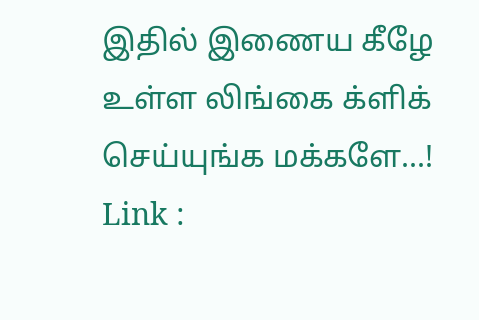இதில் இணைய கீழே உள்ள லிங்கை க்ளிக் செய்யுங்க மக்களே...!
Link :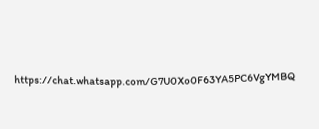https://chat.whatsapp.com/G7U0Xo0F63YA5PC6VgYMBQ